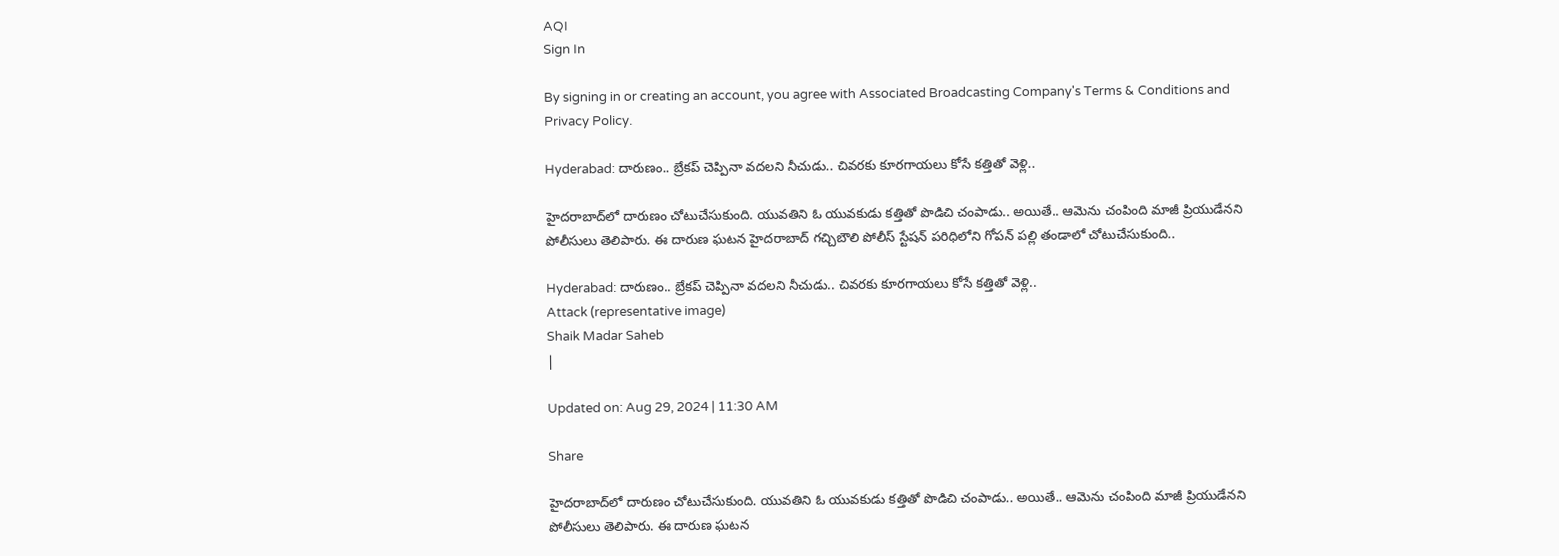AQI
Sign In

By signing in or creating an account, you agree with Associated Broadcasting Company's Terms & Conditions and Privacy Policy.

Hyderabad: దారుణం.. బ్రేకప్ చెప్పినా వదలని నీచుడు.. చివరకు కూరగాయలు కోసే కత్తితో వెళ్లి..

హైదరాబాద్‌లో దారుణం చోటుచేసుకుంది. యువతిని ఓ యువకుడు కత్తితో పొడిచి చంపాడు.. అయితే.. ఆమెను చంపింది మాజీ ప్రియుడేనని పోలీసులు తెలిపారు. ఈ దారుణ ఘటన హైదరాబాద్ గచ్చిబౌలి పోలీస్ స్టేషన్ పరిధిలోని గోపన్ పల్లి తండాలో చోటుచేసుకుంది..

Hyderabad: దారుణం.. బ్రేకప్ చెప్పినా వదలని నీచుడు.. చివరకు కూరగాయలు కోసే కత్తితో వెళ్లి..
Attack (representative image)
Shaik Madar Saheb
|

Updated on: Aug 29, 2024 | 11:30 AM

Share

హైదరాబాద్‌లో దారుణం చోటుచేసుకుంది. యువతిని ఓ యువకుడు కత్తితో పొడిచి చంపాడు.. అయితే.. ఆమెను చంపింది మాజీ ప్రియుడేనని పోలీసులు తెలిపారు. ఈ దారుణ ఘటన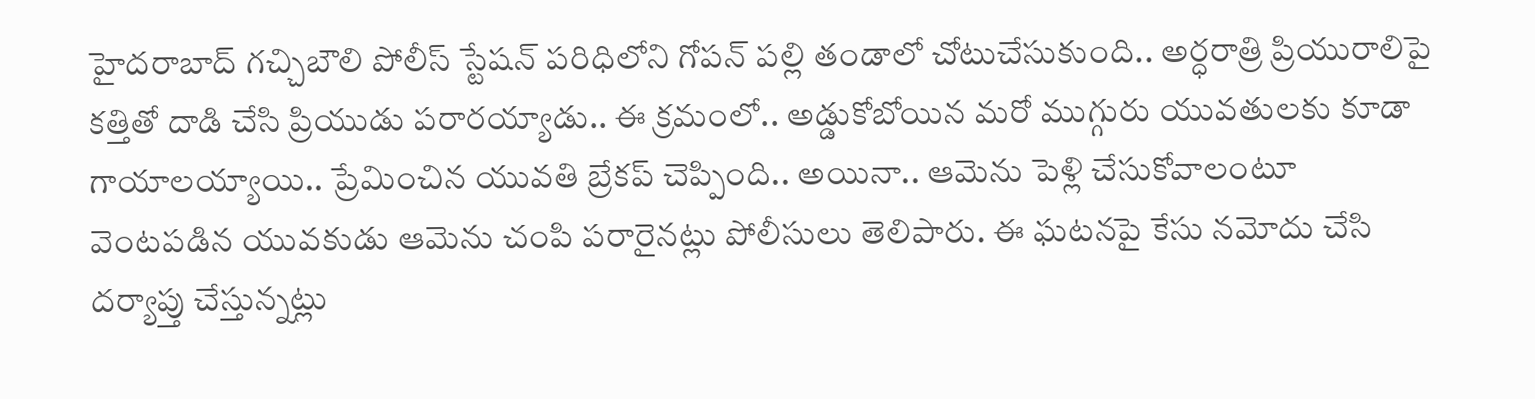హైదరాబాద్ గచ్చిబౌలి పోలీస్ స్టేషన్ పరిధిలోని గోపన్ పల్లి తండాలో చోటుచేసుకుంది.. అర్ధరాత్రి ప్రియురాలిపై కత్తితో దాడి చేసి ప్రియుడు పరారయ్యాడు.. ఈ క్రమంలో.. అడ్డుకోబోయిన మరో ముగ్గురు యువతులకు కూడా గాయాలయ్యాయి.. ప్రేమించిన యువతి బ్రేకప్ చెప్పింది.. అయినా.. ఆమెను పెళ్లి చేసుకోవాలంటూ వెంటపడిన యువకుడు ఆమెను చంపి పరారైనట్లు పోలీసులు తెలిపారు. ఈ ఘటనపై కేసు నమోదు చేసి దర్యాప్తు చేస్తున్నట్లు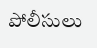పోలీసులు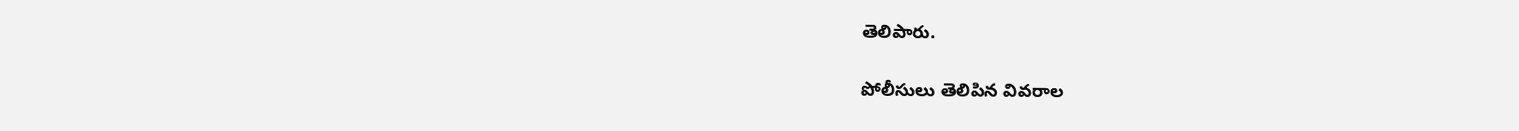తెలిపారు.

పోలీసులు తెలిపిన వివరాల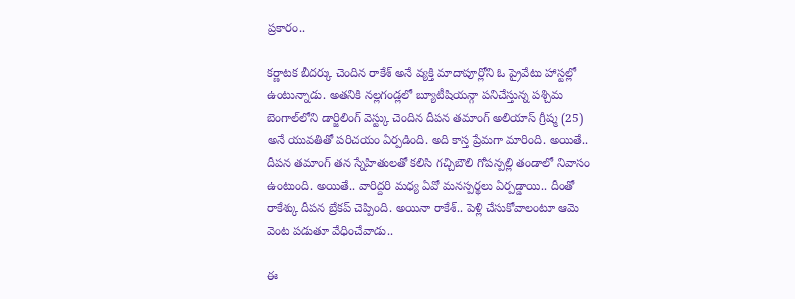ప్రకారం..

కర్ణాటక బీదర్కు చెందిన రాకేశ్ అనే వ్యక్తి మాదాపూర్లోని ఓ ప్రైవేటు హాస్టల్లో ఉంటున్నాడు. అతనికి నల్లగండ్లలో బ్యూటీషియన్గా పనిచేస్తున్న పశ్చిమ బెంగాల్‌లోని డార్జిలింగ్ వెస్ట్కు చెందిన దీపన తమాంగ్ అలియాస్ గ్రీష్మ (25)  అనే యువతితో పరిచయం ఏర్పడింది. అది కాస్త ప్రేమగా మారింది. అయితే.. దీపన తమాంగ్ తన స్నేహితులతో కలిసి గచ్చిబౌలి గోపన్పల్లి తండాలో నివాసం ఉంటుంది. అయితే.. వారిద్దరి మధ్య ఏవో మనస్పర్థలు ఏర్పడ్డాయి.. దీంతో రాకేశ్కు దీపన బ్రేకప్ చెప్పింది. అయినా రాకేశ్.. పెళ్లి చేసుకోవాలంటూ ఆమె వెంట పడుతూ వేధించేవాడు..

ఈ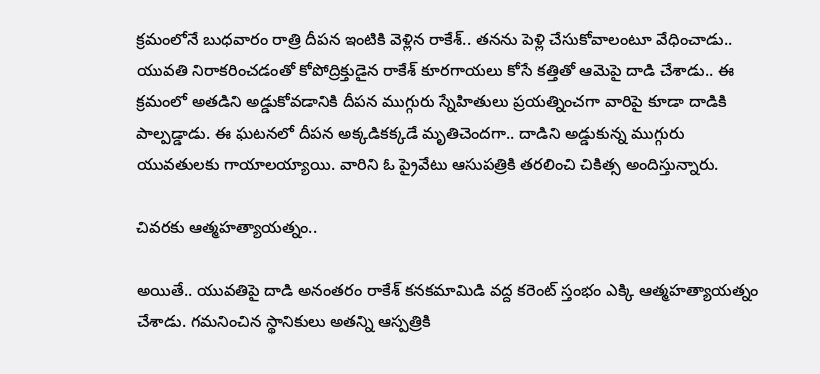క్రమంలోనే బుధవారం రాత్రి దీపన ఇంటికి వెళ్లిన రాకేశ్.. తనను పెళ్లి చేసుకోవాలంటూ వేధించాడు.. యువతి నిరాకరించడంతో కోపోద్రిక్తుడైన రాకేశ్ కూరగాయలు కోసే కత్తితో ఆమెపై దాడి చేశాడు.. ఈ క్రమంలో అతడిని అడ్డుకోవడానికి దీపన ముగ్గురు స్నేహితులు ప్రయత్నించగా వారిపై కూడా దాడికి పాల్పడ్డాడు. ఈ ఘటనలో దీపన అక్కడికక్కడే మృతిచెందగా.. దాడిని అడ్డుకున్న ముగ్గురు యువతులకు గాయాలయ్యాయి. వారిని ఓ ప్రైవేటు ఆసుపత్రికి తరలించి చికిత్స అందిస్తున్నారు.

చివరకు ఆత్మహత్యాయత్నం..

అయితే.. యువతిపై దాడి అనంతరం రాకేశ్‌ కనకమామిడి వద్ద కరెంట్ స్తంభం ఎక్కి ఆత్మహత్యాయత్నం చేశాడు. గమనించిన స్థానికులు అతన్ని ఆస్పత్రికి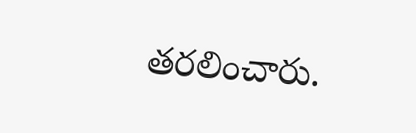తరలించారు.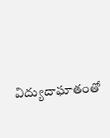విద్యుదాఘాతంతో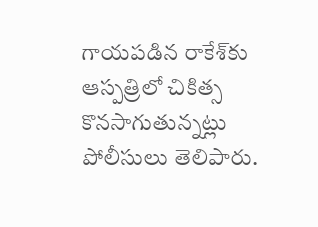గాయపడిన రాకేశ్‌కు ఆస్పత్రిలో చికిత్స కొనసాగుతున్నట్లు పోలీసులు తెలిపారు.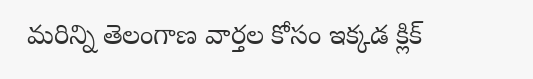మరిన్ని తెలంగాణ వార్తల కోసం ఇక్కడ క్లిక్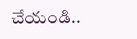చేయండి..